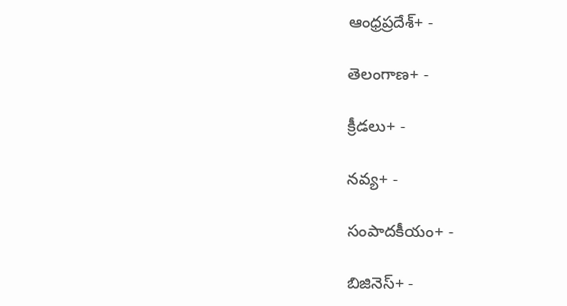ఆంధ్రప్రదేశ్+ -

తెలంగాణ+ -

క్రీడలు+ -

నవ్య+ -

సంపాదకీయం+ -

బిజినెస్+ -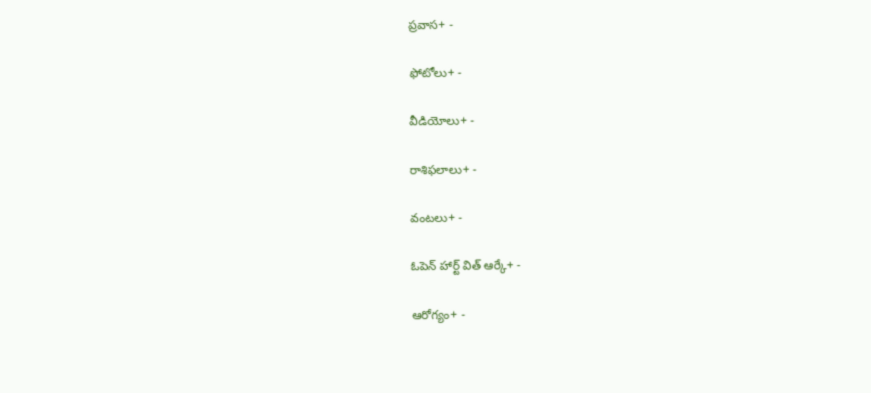ప్రవాస+ -

ఫోటోలు+ -

వీడియోలు+ -

రాశిఫలాలు+ -

వంటలు+ -

ఓపెన్ హార్ట్ విత్ ఆర్కే+ -

ఆరోగ్యం+ -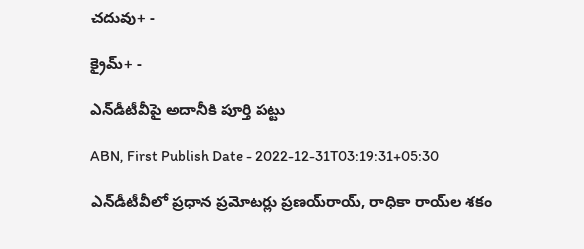చదువు+ -

క్రైమ్+ -

ఎన్‌డీటీవీపై అదానీకి పూర్తి పట్టు

ABN, First Publish Date - 2022-12-31T03:19:31+05:30

ఎన్‌డీటీవీలో ప్రధాన ప్రమోటర్లు ప్రణయ్‌రాయ్‌, రాధికా రాయ్‌ల శకం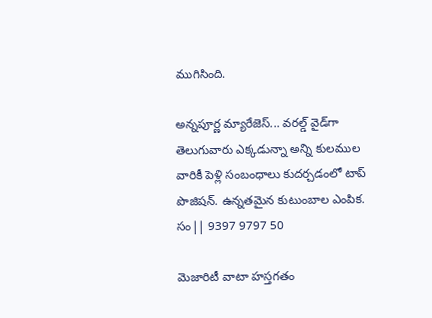ముగిసింది.

అన్నపూర్ణ మ్యారేజెస్... వరల్డ్ వైడ్‌గా తెలుగువారు ఎక్కడున్నా అన్ని కులముల వారికీ పెళ్లి సంబంధాలు కుదర్చడంలో టాప్ పొజిషన్. ఉన్నతమైన కుటుంబాల ఎంపిక. సం|| 9397 9797 50

మెజారిటీ వాటా హస్తగతం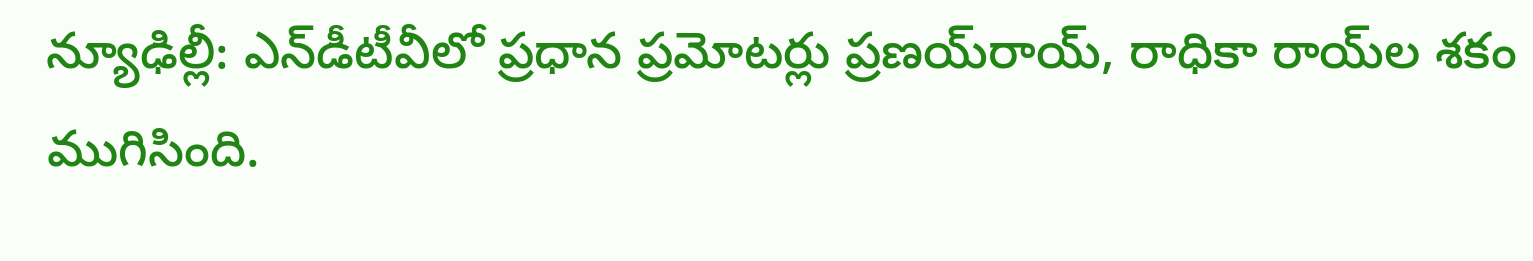న్యూఢిల్లీ: ఎన్‌డీటీవీలో ప్రధాన ప్రమోటర్లు ప్రణయ్‌రాయ్‌, రాధికా రాయ్‌ల శకం ముగిసింది.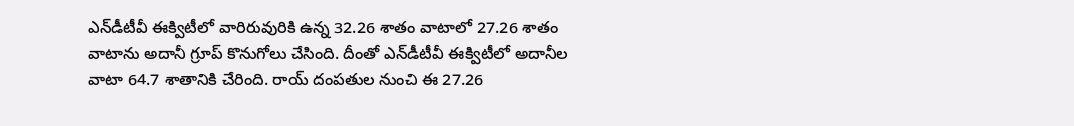ఎన్‌డీటీవీ ఈక్విటీలో వారిరువురికి ఉన్న 32.26 శాతం వాటాలో 27.26 శాతం వాటాను అదానీ గ్రూప్‌ కొనుగోలు చేసింది. దీంతో ఎన్‌డీటీవీ ఈక్విటీలో అదానీల వాటా 64.7 శాతానికి చేరింది. రాయ్‌ దంపతుల నుంచి ఈ 27.26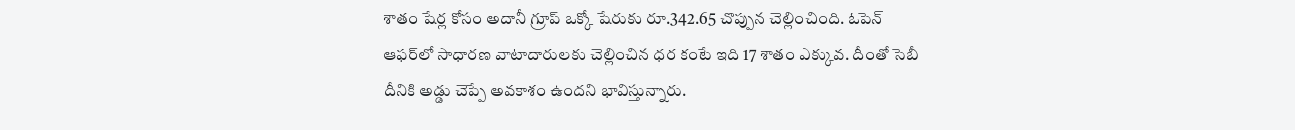శాతం షేర్ల కోసం అదానీ గ్రూప్‌ ఒక్కో షేరుకు రూ.342.65 చొప్పున చెల్లించింది. ఓపెన్‌ ఆఫర్‌లో సాధారణ వాటాదారులకు చెల్లించిన ధర కంటే ఇది 17 శాతం ఎక్కువ. దీంతో సెబీ దీనికి అడ్డు చెప్పే అవకాశం ఉందని భావిస్తున్నారు.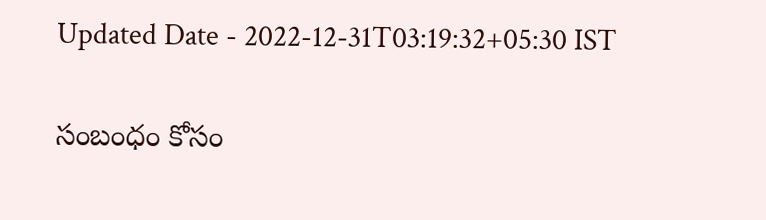Updated Date - 2022-12-31T03:19:32+05:30 IST

సంబంధం కోసం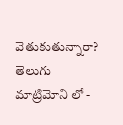వెతుకుతున్నారా? తెలుగు మాట్రిమోని లో -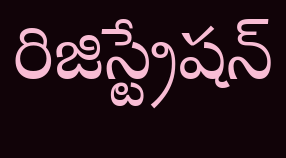రిజిస్ట్రేషన్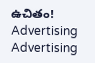ఉచితం!
Advertising
Advertising